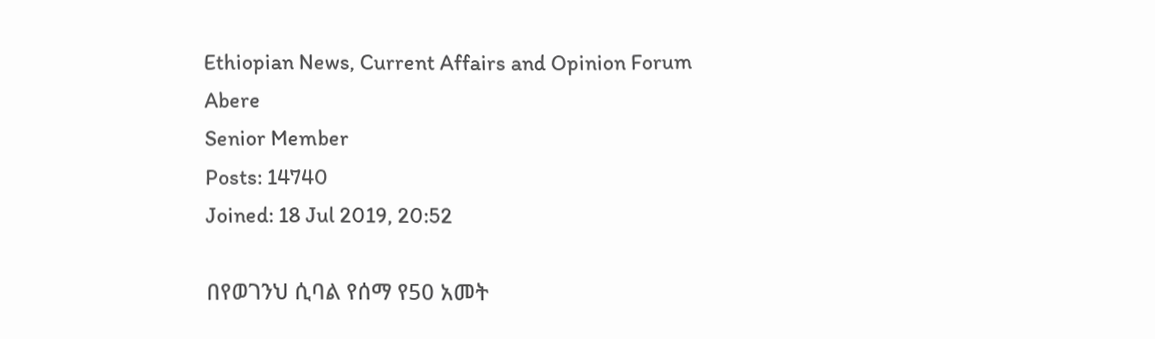Ethiopian News, Current Affairs and Opinion Forum
Abere
Senior Member
Posts: 14740
Joined: 18 Jul 2019, 20:52

በየወገንህ ሲባል የሰማ የ50 አመት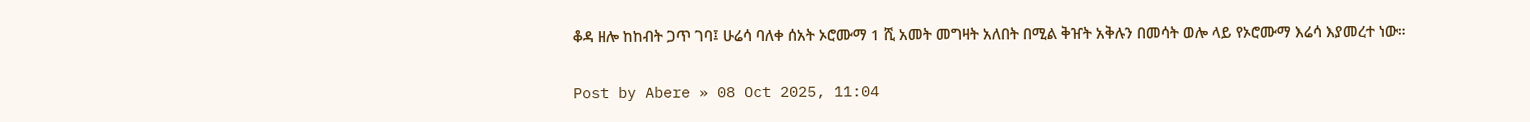ቆዳ ዘሎ ከከብት ጋጥ ገባ፤ ሁሬሳ ባለቀ ሰአት ኦሮሙማ 1 ሺ አመት መግዛት አለበት በሚል ቅዠት አቅሉን በመሳት ወሎ ላይ የኦሮሙማ እሬሳ እያመረተ ነው።

Post by Abere » 08 Oct 2025, 11:04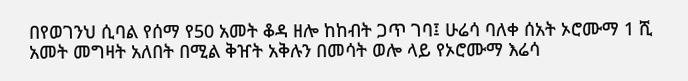በየወገንህ ሲባል የሰማ የ50 አመት ቆዳ ዘሎ ከከብት ጋጥ ገባ፤ ሁሬሳ ባለቀ ሰአት ኦሮሙማ 1 ሺ አመት መግዛት አለበት በሚል ቅዠት አቅሉን በመሳት ወሎ ላይ የኦሮሙማ እሬሳ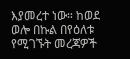እያመረተ ነው። ከወደ ወሎ በኩል በየዕለቱ የሚገኙት መረጃዎች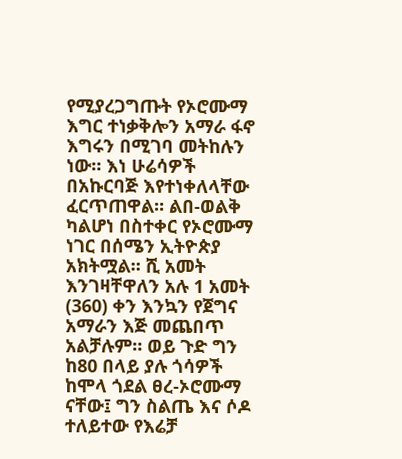የሚያረጋግጡት የኦሮሙማ እግር ተነቃቅሎን አማራ ፋኖ እግሩን በሚገባ መትከሉን ነው። እነ ሁሬሳዎች በአኩርባጅ እየተነቀለላቸው ፈርጥጠዋል። ልበ-ወልቅ ካልሆነ በስተቀር የኦሮሙማ ነገር በሰሜን ኢትዮጵያ አክትሟል። ሺ አመት እንገዛቸዋለን አሉ 1 አመት (360) ቀን እንኳን የጀግና አማራን እጅ መጨበጥ አልቻሉም። ወይ ጉድ ግን ከ80 በላይ ያሉ ጎሳዎች ከሞላ ጎደል ፀረ-ኦሮሙማ ናቸው፤ ግን ስልጤ እና ሶዶ ተለይተው የእሬቻ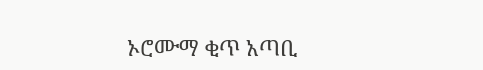ኦሮሙማ ቂጥ አጣቢ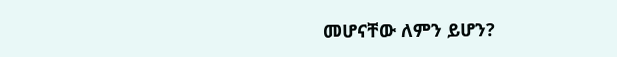መሆናቸው ለምን ይሆን?